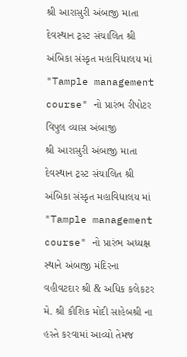શ્રી આરાસુરી અંબાજી માતા દેવસ્થાન ટ્રસ્ટ સંચાલિત શ્રી અંબિકા સંસ્કૃત મહાવિધાલય માં "Tample management course" નો પ્રારંભ રીપોટર વિપુલ વ્યાસ અંબાજી
શ્રી આરાસુરી અંબાજી માતા દેવસ્થાન ટ્રસ્ટ સંચાલિત શ્રી અંબિકા સંસ્કૃત મહાવિધાલય માં "Tample management course" નો પ્રારંભ અધ્યક્ષ સ્થાને અંબાજી મંદિરના વહીવટદાર શ્રી & અધિક કલેકટર મે. શ્રી કૌશિક મોદી સાહેબશ્રી ના હસ્તે કરવામાં આવ્યો તેમજ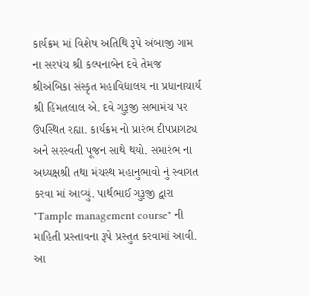કાર્યક્રમ માં વિશેષ અતિથિ રૂપે અંબાજી ગામ ના સરપંચ શ્રી કલ્પનાબેન દવે તેમજ શ્રીઅંબિકા સંસ્કૃત મહાવિદ્યાલય ના પ્રધાનાચાર્ય શ્રી હિંમતલાલ એ. દવે ગુરૂજી સભામંચ પર ઉપસ્થિત રહ્યા. કાર્યક્રમ નો પ્રારંભ દીપપ્રાગટ્ય અને સરસ્વતી પૂજન સાથે થયો. સમારંભ ના અધ્યક્ષશ્રી તથા મંચસ્થ મહાનુભાવો નું સ્વાગત કરવા માં આવ્યું. પાર્થભાઈ ગુરૂજી દ્વારા "Tample management course" ની માહિતી પ્રસ્તાવના રૂપે પ્રસ્તુત કરવામાં આવી. આ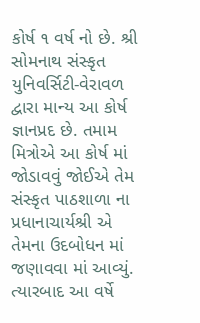કોર્ષ ૧ વર્ષ નો છે. શ્રી સોમનાથ સંસ્કૃત યુનિવર્સિટી-વેરાવળ દ્વારા માન્ય આ કોર્ષ જ્ઞાનપ્રદ છે. તમામ મિત્રોએ આ કોર્ષ માં જોડાવવું જોઈએ તેમ સંસ્કૃત પાઠશાળા ના પ્રધાનાચાર્યશ્રી એ તેમના ઉદબોધન માં જણાવવા માં આવ્યું. ત્યારબાદ આ વર્ષે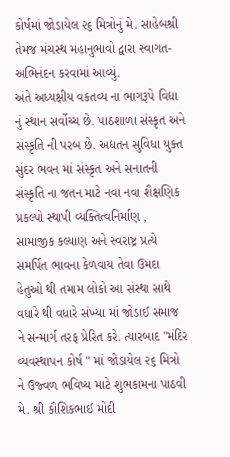કોર્ષમાં જોડાયેલ ૨૬ મિત્રોનું મે. સાહેબશ્રી તેમજ મંચસ્થ મહાનુભાવો દ્વારા સ્વાગત-અભિનંદન કરવામાં આવ્યું.
અંતે અધ્યક્ષીય વકતવ્ય ના ભાગરૂપે વિદ્યા નું સ્થાન સર્વોચ્ચ છે. પાઠશાળા સંસ્કૃત અને સંસ્કૃતિ ની પરબ છે. અદ્યતન સુવિધા યુક્ત સુંદર ભવન માં સંસ્કૃત અને સનાતની સંસ્કૃતિ ના જતન માટે નવા નવા શૈક્ષણિક પ્રકલ્પો સ્થાપી વ્યક્તિત્વનિર્માણ , સામાજીક કલ્યાણ અને સ્વરાષ્ટ્ર પ્રત્યે સમર્પિત ભાવના કેળવાય તેવા ઉમદા હેતુઓ થી તમામ લોકો આ સંસ્થા સાથે વધારે થી વધારે સંખ્યા માં જોડાઈ સમાજ ને સન્માર્ગ તરફ પ્રેરિત કરે. ત્યારબાદ "મંદિર વ્યવસ્થાપન કોર્ષ " માં જોડાયેલ ૨૬ મિત્રો ને ઉજ્વળ ભવિષ્ય માટે શુભકામના પાઠવી મે. શ્રી કૌશિકભાઈ મોદી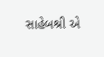સાહેબશ્રી એ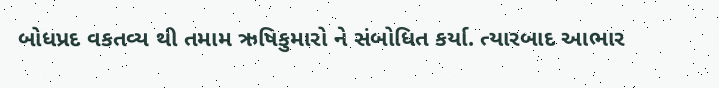બોધપ્રદ વકતવ્ય થી તમામ ઋષિકુમારો ને સંબોધિત કર્યા. ત્યારબાદ આભાર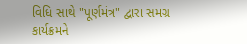વિધિ સાથે "પૂર્ણમંત્ર" દ્વારા સમગ્ર કાર્યક્રમને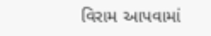વિરામ આપવામાં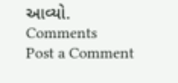આવ્યો.
Comments
Post a Comment